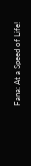Fana: At a Speed of Life!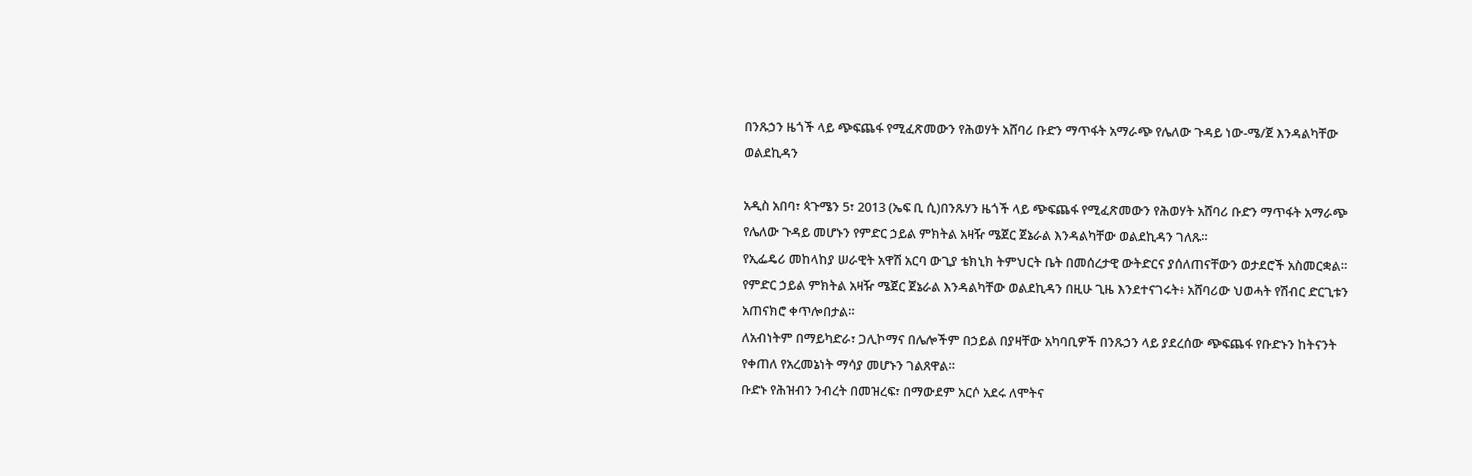በንጹኃን ዜጎች ላይ ጭፍጨፋ የሚፈጽመውን የሕወሃት አሸባሪ ቡድን ማጥፋት አማራጭ የሌለው ጉዳይ ነው-ሜ/ጀ እንዳልካቸው ወልደኪዳን

አዲስ አበባ፣ ጳጉሜን 5፣ 2013 (ኤፍ ቢ ሲ)በንጹሃን ዜጎች ላይ ጭፍጨፋ የሚፈጽመውን የሕወሃት አሸባሪ ቡድን ማጥፋት አማራጭ የሌለው ጉዳይ መሆኑን የምድር ኃይል ምክትል አዛዥ ሜጀር ጀኔራል እንዳልካቸው ወልደኪዳን ገለጹ።
የኢፌዴሪ መከላከያ ሠራዊት አዋሽ አርባ ውጊያ ቴክኒክ ትምህርት ቤት በመሰረታዊ ውትድርና ያሰለጠናቸውን ወታደሮች አስመርቋል።
የምድር ኃይል ምክትል አዛዥ ሜጀር ጀኔራል እንዳልካቸው ወልደኪዳን በዚሁ ጊዜ እንደተናገሩት፥ አሸባሪው ህወሓት የሽብር ድርጊቱን አጠናክሮ ቀጥሎበታል።
ለአብነትም በማይካድራ፣ ጋሊኮማና በሌሎችም በኃይል በያዛቸው አካባቢዎች በንጹኃን ላይ ያደረሰው ጭፍጨፋ የቡድኑን ከትናንት የቀጠለ የአረመኔነት ማሳያ መሆኑን ገልጸዋል።
ቡድኑ የሕዝብን ንብረት በመዝረፍ፣ በማውደም አርሶ አደሩ ለሞትና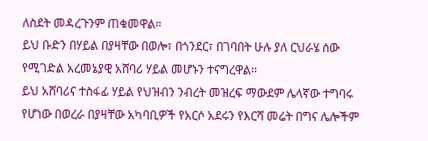ለስደት መዳረጉንም ጠቁመዋል።
ይህ ቡድን በሃይል በያዛቸው በወሎ፣ በጎንደር፣ በገባበት ሁሉ ያለ ርህራሄ ሰው የሚገድል አረመኔያዊ አሸባሪ ሃይል መሆኑን ተናግረዋል፡፡
ይህ አሸባሪና ተስፋፊ ሃይል የህዝብን ንብረት መዝረፍ ማውደም ሌላኛው ተግባሩ የሆነው በወረራ በያዛቸው አካባቢዎች የአርሶ አደሩን የእርሻ መሬት በግና ሌሎችም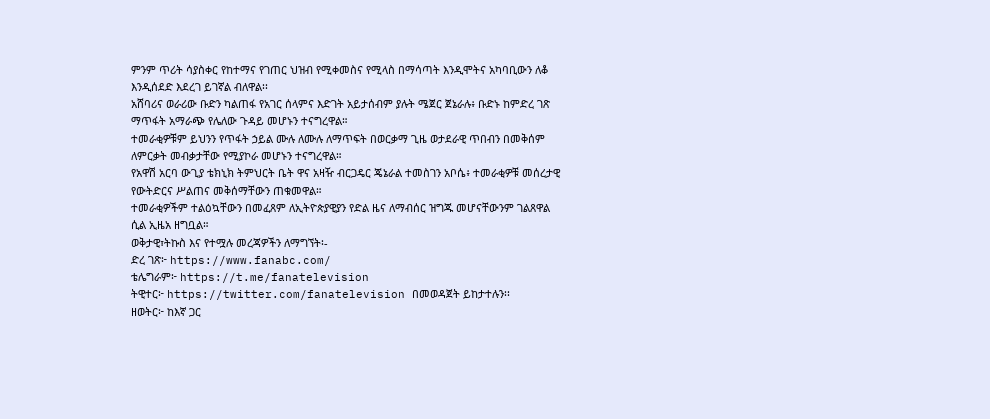ምንም ጥሪት ሳያስቀር የከተማና የገጠር ህዝብ የሚቀመስና የሚላስ በማሳጣት እንዲሞትና አካባቢውን ለቆ እንዲሰደድ እደረገ ይገኛል ብለዋል፡፡
አሸባሪና ወራሪው ቡድን ካልጠፋ የአገር ሰላምና እድገት አይታሰብም ያሉት ሜጀር ጀኔራሉ፥ ቡድኑ ከምድረ ገጽ ማጥፋት አማራጭ የሌለው ጉዳይ መሆኑን ተናግረዋል።
ተመራቂዎቹም ይህንን የጥፋት ኃይል ሙሉ ለሙሉ ለማጥፍት በወርቃማ ጊዜ ወታደራዊ ጥበብን በመቅሰም ለምርቃት መብቃታቸው የሚያኮራ መሆኑን ተናግረዋል።
የአዋሽ አርባ ውጊያ ቴክኒክ ትምህርት ቤት ዋና አዛዥ ብርጋዴር ጄኔራል ተመስገን አቦሴ፥ ተመራቂዎቹ መሰረታዊ የውትድርና ሥልጠና መቅሰማቸውን ጠቁመዋል።
ተመራቂዎችም ተልዕኳቸውን በመፈጸም ለኢትዮጵያዊያን የድል ዜና ለማብሰር ዝግጁ መሆናቸውንም ገልጸዋል ሲል ኢዜአ ዘግቧል።
ወቅታዊ፣ትኩስ እና የተሟሉ መረጃዎችን ለማግኘት፡-
ድረ ገጽ፦ https://www.fanabc.com/
ቴሌግራም፦ https://t.me/fanatelevision
ትዊተር፦ https://twitter.com/fanatelevision በመወዳጀት ይከታተሉን፡፡
ዘወትር፦ ከእኛ ጋር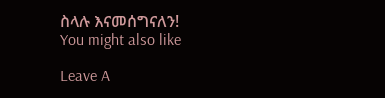ስላሉ እናመሰግናለን!
You might also like

Leave A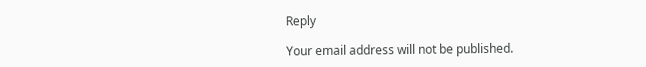Reply

Your email address will not be published.